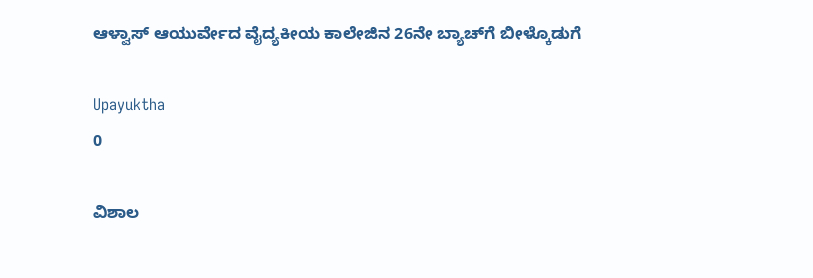ಆಳ್ವಾಸ್ ಆಯುರ್ವೇದ ವೈದ್ಯಕೀಯ ಕಾಲೇಜಿನ 26ನೇ ಬ್ಯಾಚ್‌ಗೆ ಬೀಳ್ಕೊಡುಗೆ

Upayuktha
0

ವಿಶಾಲ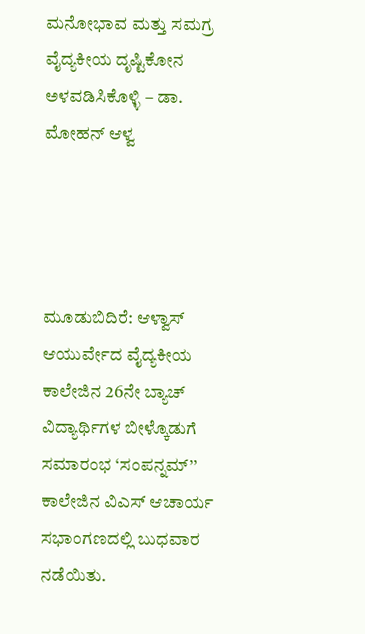ಮನೋಭಾವ ಮತ್ತು ಸಮಗ್ರ ವೈದ್ಯಕೀಯ ದೃಷ್ಟಿಕೋನ ಅಳವಡಿಸಿಕೊಳ್ಳಿ – ಡಾ. ಮೋಹನ್ ಆಳ್ವ




ಮೂಡುಬಿದಿರೆ: ಆಳ್ವಾಸ್ ಆಯುರ್ವೇದ ವೈದ್ಯಕೀಯ ಕಾಲೇಜಿನ 26ನೇ ಬ್ಯಾಚ್ ವಿದ್ಯಾರ್ಥಿಗಳ ಬೀಳ್ಕೊಡುಗೆ ಸಮಾರಂಭ ‘ಸಂಪನ್ನಮ್’’ ಕಾಲೇಜಿನ ವಿಎಸ್ ಆಚಾರ್ಯ ಸಭಾಂಗಣದಲ್ಲಿ ಬುಧವಾರ ನಡೆಯಿತು.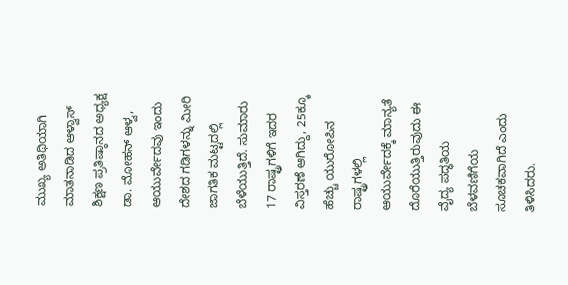ಮುಖ್ಯ ಅತಿಥಿಯಾಗಿ ಮಾತನಾಡಿದ ಆಳ್ವಾಸ್ ಶಿಕ್ಷಣ ಪ್ರತಿಷ್ಠಾನದ ಅಧ್ಯಕ್ಷ ಡಾ. ಮೋಹನ್ ಆಳ್ವ, ಆಯುರ್ವೇದವು ಇಂದು ದೇಶದ ಗಡಿಗಳನ್ನು ಮೀರಿ ಜಾಗತಿಕ ಮಟ್ಟದಲ್ಲಿ ಬೆಳೆಯುತ್ತಿದೆ. ಸುಮಾರು 17 ರಾಷ್ಟ್ರಗಳಿಗೆ ಇದರ ವಿಸ್ತರಣೆ ಆಗಿದ್ದು, 25ಕ್ಕೂ ಹೆಚ್ಚು ಯುರೋಪಿನ ರಾಷ್ಟ್ರಗಳಲ್ಲಿ ಆಯುರ್ವೇದಕ್ಕೆ ಮಾನ್ಯತೆ ದೊರೆಯುತ್ತಿರುವುದು ಈ ವೈದ್ಯ ಪದ್ಧತಿಯ ಬೆಳವಣಿಗೆಯ ಸೂಚಕವಾಗಿದೆ ಎಂದು ತಿಳಿಸಿದರು.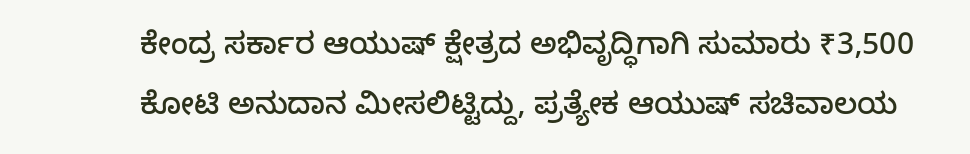ಕೇಂದ್ರ ಸರ್ಕಾರ ಆಯುಷ್ ಕ್ಷೇತ್ರದ ಅಭಿವೃದ್ಧಿಗಾಗಿ ಸುಮಾರು ₹3,500 ಕೋಟಿ ಅನುದಾನ ಮೀಸಲಿಟ್ಟಿದ್ದು, ಪ್ರತ್ಯೇಕ ಆಯುಷ್ ಸಚಿವಾಲಯ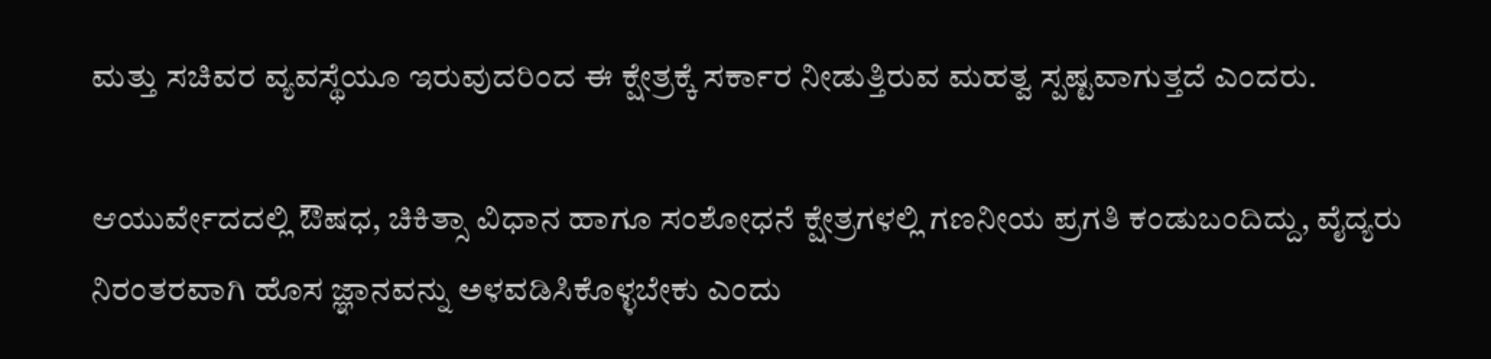ಮತ್ತು ಸಚಿವರ ವ್ಯವಸ್ಥೆಯೂ ಇರುವುದರಿಂದ ಈ ಕ್ಷೇತ್ರಕ್ಕೆ ಸರ್ಕಾರ ನೀಡುತ್ತಿರುವ ಮಹತ್ವ ಸ್ಪಷ್ಟವಾಗುತ್ತದೆ ಎಂದರು.

ಆಯುರ್ವೇದದಲ್ಲಿ ಔಷಧ, ಚಿಕಿತ್ಸಾ ವಿಧಾನ ಹಾಗೂ ಸಂಶೋಧನೆ ಕ್ಷೇತ್ರಗಳಲ್ಲಿ ಗಣನೀಯ ಪ್ರಗತಿ ಕಂಡುಬಂದಿದ್ದು, ವೈದ್ಯರು ನಿರಂತರವಾಗಿ ಹೊಸ ಜ್ಞಾನವನ್ನು ಅಳವಡಿಸಿಕೊಳ್ಳಬೇಕು ಎಂದು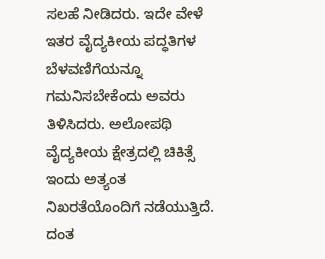ಸಲಹೆ ನೀಡಿದರು. ಇದೇ ವೇಳೆ ಇತರ ವೈದ್ಯಕೀಯ ಪದ್ಧತಿಗಳ ಬೆಳವಣಿಗೆಯನ್ನೂ ಗಮನಿಸಬೇಕೆಂದು ಅವರು ತಿಳಿಸಿದರು. ಅಲೋಪಥಿ ವೈದ್ಯಕೀಯ ಕ್ಷೇತ್ರದಲ್ಲಿ ಚಿಕಿತ್ಸೆ ಇಂದು ಅತ್ಯಂತ ನಿಖರತೆಯೊಂದಿಗೆ ನಡೆಯುತ್ತಿದೆ. ದಂತ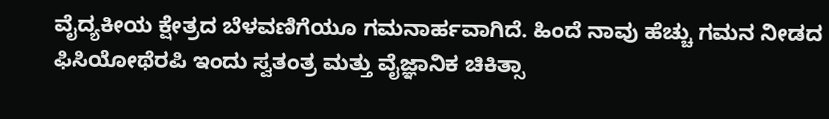ವೈದ್ಯಕೀಯ ಕ್ಷೇತ್ರದ ಬೆಳವಣಿಗೆಯೂ ಗಮನಾರ್ಹವಾಗಿದೆ. ಹಿಂದೆ ನಾವು ಹೆಚ್ಚು ಗಮನ ನೀಡದ ಫಿಸಿಯೋಥೆರಪಿ ಇಂದು ಸ್ವತಂತ್ರ ಮತ್ತು ವೈಜ್ಞಾನಿಕ ಚಿಕಿತ್ಸಾ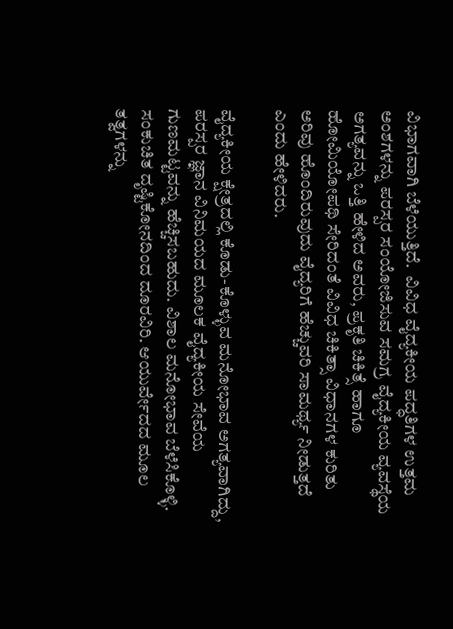ವಿಭಾಗವಾಗಿ ಬೆಳೆಯುತ್ತಿದೆ.  ವಿವಿಧ ವೈದ್ಯಕೀಯ ಪದ್ಧತಿಗಳ ಉತ್ತಮ ಅಂಶಗಳನ್ನು ಪರಸ್ಪರ ಸಂಯೋಜಿಸುವ ಸಮಗ್ರ ವೈದ್ಯಕೀಯ ವ್ಯವಸ್ಥೆಯ ಅಗತ್ಯವನ್ನು ಒತ್ತಿ ಹೇಳಿದ ಅವರು, ಪ್ರಕೃತಿ ಚಿಕಿತ್ಸೆ ಹಾಗೂ ಹೋಮಿಯೋಪಥಿ ಸೇರಿದಂತೆ ವಿವಿಧ ಚಿಕಿತ್ಸಾ ವಿಧಾನಗಳ ಕುರಿತು ಅರಿವು ಹೊಂದಿರುವುದು ವೈದ್ಯರಿಗೆ ಹೆಚ್ಚುವರಿ ಸಾಮರ್ಥ್ಯ ನೀಡುತ್ತದೆ ಎಂದು ಹೇಳಿದರು.

ವೈದ್ಯಕೀಯ ಕ್ಷೇತ್ರದಲ್ಲಿ ಕೊಡು-ಕೊಳ್ಳುವ ಮನೋಭಾವ ಅಗತ್ಯವಾಗಿದ್ದು, ಪರಸ್ಪರ ಜ್ಞಾನ ವಿನಿಮಯದ ಮೂಲಕ ವೈದ್ಯಕೀಯ ಸೇವೆಯ ಗುಣಮಟ್ಟವನ್ನು ಹೆಚ್ಚಿಸಬಹುದು. ವಿಶಾಲ ಮನೋಭಾವ ಬೆಳೆಸಿಕೊಳ್ಳಿ. ಸಂಕುಚಿತ ದೃಷ್ಟಿಕೋನದಿಂದ ದೂರವಿರಿ. ಆಯುರ್ವೇದದ ಮೂಲ ತತ್ವಗಳನ್ನು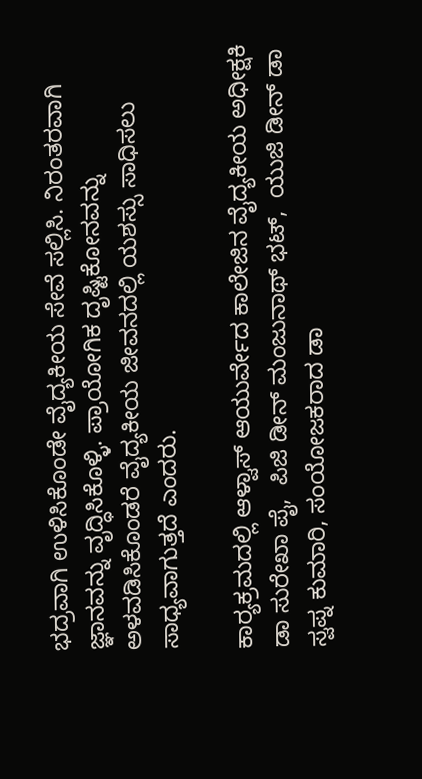ಭದ್ರವಾಗಿ ಉಳಿಸಿಕೊಂಡೇ ವೈದ್ಯಕೀಯ ಸೇವೆ ಸಲ್ಲಿಸಿ. ನಿರಂತರವಾಗಿ ಜ್ಞಾನವನ್ನು ವೃದ್ಧಿಸಿಕೊಳ್ಳಿ. ಪ್ರಾಯೋಗಿಕ ದೃಷ್ಟಿಕೋನವನ್ನು ಅಳವಡಿಸಿಕೊಂಡರೆ ವೈದ್ಯಕೀಯ ಜೀವನದಲ್ಲಿ ಯಶಸ್ಸು ಸಾಧಿಸಲು ಸಾಧ್ಯವಾಗುತ್ತದೆ ಎಂದರು.

ಕಾರ‍್ಯಕ್ರಮದಲ್ಲಿ ಆಳ್ವಾಸ್ ಆಯುರ್ವೇದ ಕಾಲೇಜಿನ ವೈದ್ಯಕೀಯ ಅಧೀಕ್ಷಕಿ ಡಾ ಸುರೇಖಾ ಪೈ,  ಪಿಜಿ ಡೀನ್ ಮಂಜುನಾಥ್ ಭಟ್,  ಯುಜಿ ಡೀನ್ ಡಾ ಸ್ವಪ್ನ ಕುಮಾರಿ, ಸಂಯೋಜಕರಾದ ಡಾ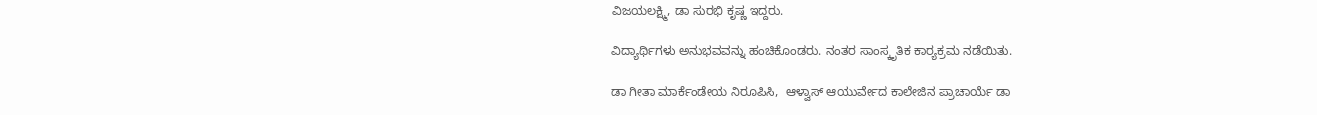ವಿಜಯಲಕ್ಷ್ಮಿ, ಡಾ ಸುರಭಿ ಕೃಷ್ಣ ಇದ್ದರು.

ವಿದ್ಯಾರ್ಥಿಗಳು ಅನುಭವವನ್ನು ಹಂಚಿಕೊಂಡರು. ನಂತರ ಸಾಂಸ್ಕೃತಿಕ ಕಾರ‍್ಯಕ್ರಮ ನಡೆಯಿತು.

ಡಾ ಗೀತಾ ಮಾರ್ಕೆಂಡೇಯ ನಿರೂಪಿಸಿ,  ಆಳ್ವಾಸ್ ಆಯುರ್ವೇದ ಕಾಲೇಜಿನ ಪ್ರಾಚಾರ್ಯೆ ಡಾ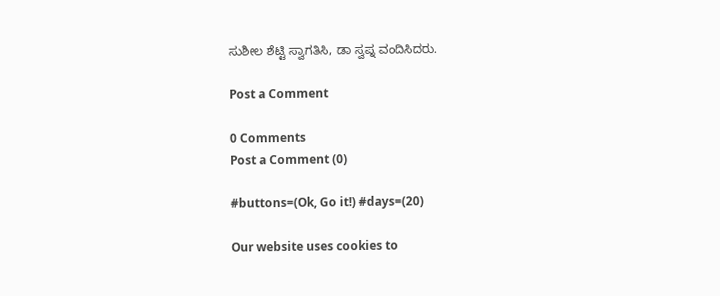ಸುಶೀಲ ಶೆಟ್ಟಿ ಸ್ವಾಗತಿಸಿ, ಡಾ ಸ್ವಪ್ನ ವಂದಿಸಿದರು.

Post a Comment

0 Comments
Post a Comment (0)

#buttons=(Ok, Go it!) #days=(20)

Our website uses cookies to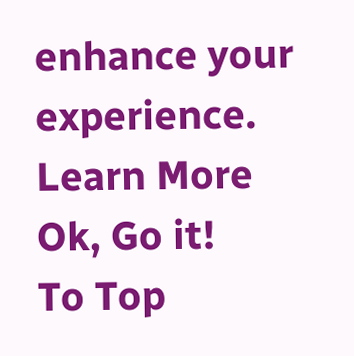enhance your experience. Learn More
Ok, Go it!
To Top